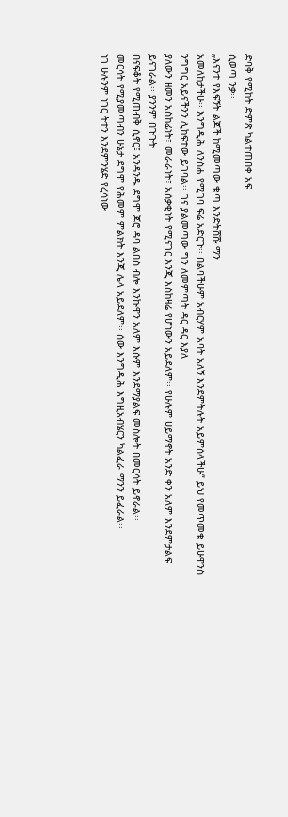ድባቅ የሚከት ድምጽ ካልተጠበቀ አፍ
ሲወጣ ንቃ፡፡
„እናንተ የእፍኝት ልጆች ከሚመጣው ቁጣ እንድትሸሹ ማን
አመለከታችሁ፡፡ እንግዲሕ ለንስሐ የሚገባ ፍሬ አድርጉ፡፡ በልባችሁም አብርሃም አባት አለኝ እንደምትሉት አይምሰላችሁ“ ይህ የመጥመቁ ይሁዋንስ ንግግር አይናችንን ሊከፍተው ይገባል፡፡ ገና ያልመጣው ግን ለመምጣት ዳር ዳር እያለ
ያለውን ዘመን አስከፊነት፣ መራራነት፣ አሰቃቂነት የሚናገር እንጂ እስከዛሬ የሆነውን አይደለም፡፡ የሁሉም ሀይማኖት አንድ ቀን አለም እንደምታልፍ ይናገራል፡፡ ያንንም በጉጉት
በናፍቆት የሚጠብቅ ሲኖር፤ አንዳንዱ ደግሞ ጆሮ ዳባ ልበስ ብሎ እንኩዋን አለም እሱም እንደማያልፍ መስሎት በመርሳት ይኖራል፡፡
መርሳት የሚያመጣብን ሁኔታ ደግሞ የሕመም ምልክት እንጂ ሌላ አይደለም፡፡ ሰው እንግዲሕ እግዚአብሄርን ካልፈራ ማንን ይፈራል፡፡
ነገ ሁሉንም ነገር ትተን እንደምንሄድ የረሳነው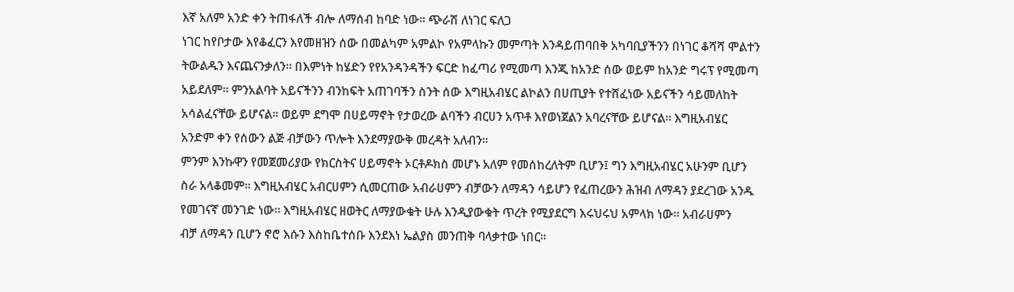እኛ አለም አንድ ቀን ትጠፋለች ብሎ ለማሰብ ከባድ ነው፡፡ ጭራሽ ለነገር ፍለጋ
ነገር ከየቦታው እየቆፈርን እየመዘዝን ሰው በመልካም አምልኮ የአምላኩን መምጣት እንዳይጠባበቅ አካባቢያችንን በነገር ቆሻሻ ሞልተን
ትውልዱን እናጨናንቃለን፡፡ በእምነት ከሄድን የየአንዳንዳችን ፍርድ ከፈጣሪ የሚመጣ እንጂ ከአንድ ሰው ወይም ከአንድ ግሩፕ የሚመጣ
አይደለም፡፡ ምንአልባት አይናችንን ብንከፍት አጠገባችን ስንት ሰው እግዚአብሄር ልኮልን በሀጢያት የተሸፈነው አይናችን ሳይመለከት
አሳልፈናቸው ይሆናል፡፡ ወይም ደግሞ በሀይማኖት የታወረው ልባችን ብርሀን አጥቶ እየወነጀልን አባረናቸው ይሆናል፡፡ እግዚአብሄር
አንድም ቀን የሰውን ልጅ ብቻውን ጥሎት እንደማያውቅ መረዳት አለብን፡፡
ምንም እንኩዋን የመጀመሪያው የክርስትና ሀይማኖት ኦርቶዶክስ መሆኑ አለም የመሰከረለትም ቢሆን፤ ግን እግዚአብሄር አሁንም ቢሆን
ስራ አላቆመም፡፡ እግዚአብሄር አብርሀምን ሲመርጠው አብራሀምን ብቻውን ለማዳን ሳይሆን የፈጠረውን ሕዝብ ለማዳን ያደረገው አንዱ
የመገናኛ መንገድ ነው፡፡ እግዚአብሄር ዘወትር ለማያውቁት ሁሉ እንዲያውቁት ጥረት የሚያደርግ እሩህሩህ አምላክ ነው፡፡ አብራሀምን
ብቻ ለማዳን ቢሆን ኖሮ እሱን እስከቤተሰቡ እንደእነ ኤልያስ መንጠቅ ባላቃተው ነበር፡፡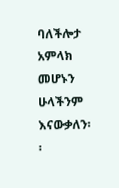ባለችሎታ አምላክ መሆኑን ሁላችንም እናውቃለን፡፡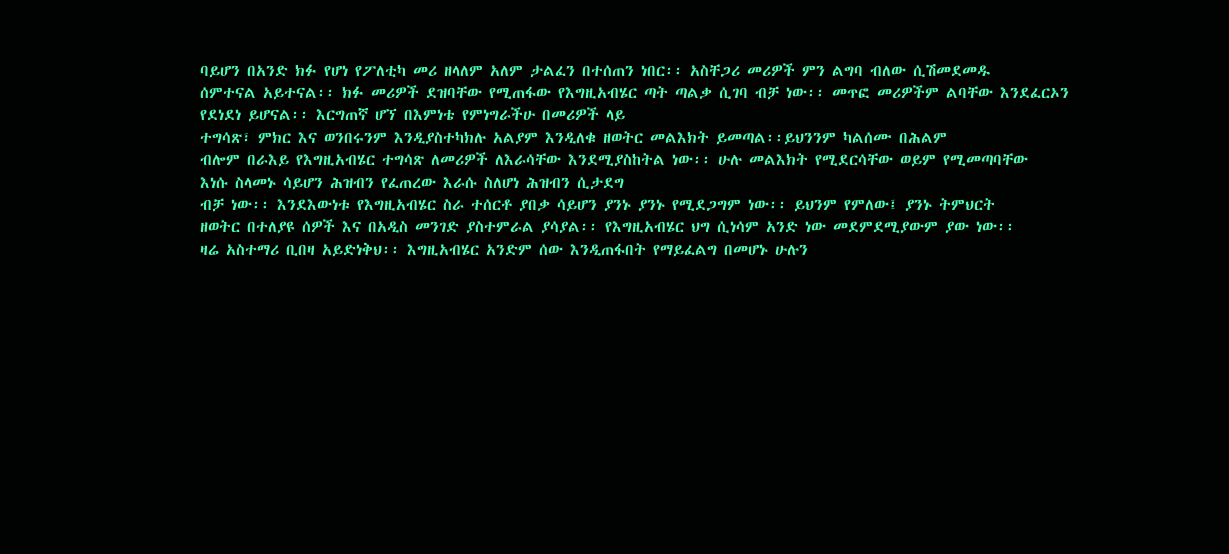ባይሆን በአንድ ክፉ የሆነ የፖለቲካ መሪ ዘላለም አለም ታልፈን በተሰጠን ነበር፡፡ አስቸጋሪ መሪዎች ምን ልግባ ብለው ሲሽመደመዱ
ሰምተናል አይተናል፡፡ ክፉ መሪዎች ደዝባቸው የሚጠፋው የእግዚአብሄር ጣት ጣልቃ ሲገባ ብቻ ነው፡፡ መጥፎ መሪዎችም ልባቸው እንደፈርኦን
የደነደነ ይሆናል፡፡ እርግጠኛ ሆኘ በእምነቴ የምነግራችሁ በመሪዎች ላይ
ተግሳጽ፣ ምክር እና ወንበሩንም እንዲያስተካክሉ አልያም እንዲለቁ ዘወትር መልእክት ይመጣል፡፡ይህንንም ካልሰሙ በሕልም
ብሎም በራእይ የእግዚአብሄር ተግሳጽ ለመሪዎች ለእራሳቸው እንደሚያስከትል ነው፡፡ ሁሉ መልእክት የሚደርሳቸው ወይም የሚመጣባቸው
እነሱ ስላመኑ ሳይሆን ሕዝብን የፈጠረው እራሱ ስለሆነ ሕዝብን ሲታደግ
ብቻ ነው፡፡ እንደእውነቱ የእግዚአብሄር ስራ ተሰርቶ ያበቃ ሳይሆን ያንኑ ያንኑ የሚደጋግም ነው፡፡ ይህንም የምለው፤ ያንኑ ትምህርት
ዘወትር በተለያዩ ሰዎች እና በአዲስ መንገድ ያስተምራል ያሳያል፡፡ የእግዚአብሄር ህግ ሲነሳም አንድ ነው መደምደሚያውም ያው ነው፡፡
ዛሬ አስተማሪ ቢበዛ አይድነቅህ፡፡ እግዚአብሄር አንድም ሰው እንዲጠፋበት የማይፈልግ በመሆኑ ሁሉን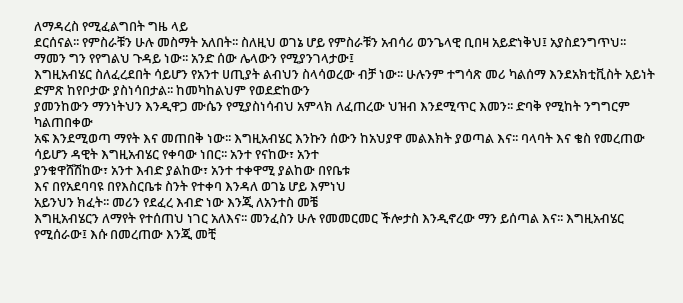ለማዳረስ የሚፈልግበት ግዜ ላይ
ደርሰናል፡፡ የምስራቹን ሁሉ መስማት አለበት፡፡ ስለዚህ ወገኔ ሆይ የምስራቹን አብሳሪ ወንጌላዊ ቢበዛ አይድነቅህ፤ አያስደንግጥህ፡፡
ማመን ግን የየግልህ ጉዳይ ነው፡፡ አንድ ሰው ሌላውን የሚያንገላታው፤
እግዚአብሄር ስለፈረደበት ሳይሆን የአንተ ሀጢያት ልብህን ስላሳወረው ብቻ ነው፡፡ ሁሉንም ተግሳጽ መሪ ካልሰማ እንደአክቲቪስት አይነት ድምጽ ከየቦታው ያስነሳበታል፡፡ ከመካከልህም የወደድከውን
ያመንከውን ማንነትህን እንዲዋጋ ሙሴን የሚያስነሳብህ አምላክ ለፈጠረው ህዝብ እንደሚጥር እመን፡፡ ድባቅ የሚከት ንግግርም ካልጠበቀው
አፍ እንደሚወጣ ማየት እና መጠበቅ ነው፡፡ እግዚአብሄር እንኩን ሰውን ከአህያዋ መልእክት ያወጣል እና፡፡ ባላባት እና ቄስ የመረጠው ሳይሆን ዳዊት እግዚአብሄር የቀባው ነበር፡፡ አንተ የናከው፣ አንተ
ያንቁዋሸሽከው፣ አንተ እብድ ያልከው፣ አንተ ተቀዋሚ ያልከው በየቤቱ
እና በየአደባባዩ በየእስርቤቱ ስንት የተቀባ እንዳለ ወገኔ ሆይ እምነህ
አይንህን ክፈት፡፡ መሪን የደፈረ እብድ ነው እንጂ ለአንተስ መቼ
እግዚአብሄርን ለማየት የተሰጠህ ነገር አለእና፡፡ መንፈስን ሁሉ የመመርመር ችሎታስ እንዲኖረው ማን ይሰጣል እና፡፡ እግዚአብሄር
የሚሰራው፤ እሱ በመረጠው እንጂ መቺ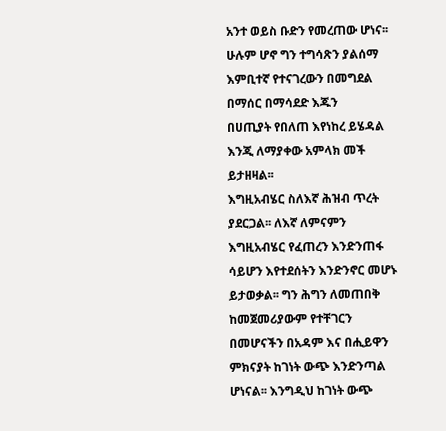አንተ ወይስ ቡድን የመረጠው ሆነና፡፡ ሁሉም ሆኖ ግን ተግሳጽን ያልሰማ እምቢተኛ የተናገረውን በመግደል በማሰር በማሳደድ እጁን
በሀጢያት የበለጠ እየነከረ ይሄዳል እንጂ ለማያቀው አምላክ መች ይታዘዛል፡፡
እግዚአብሄር ስለእኛ ሕዝብ ጥረት ያደርጋል፡፡ ለእኛ ለምናምን
እግዚአብሄር የፈጠረን እንድንጠፋ ሳይሆን እየተደሰትን እንድንኖር መሆኑ ይታወቃል፡፡ ግን ሕግን ለመጠበቅ ከመጀመሪያውም የተቸገርን
በመሆናችን በአዳም እና በሒይዋን ምክናያት ከገነት ውጭ እንድንጣል ሆነናል፡፡ እንግዲህ ከገነት ውጭ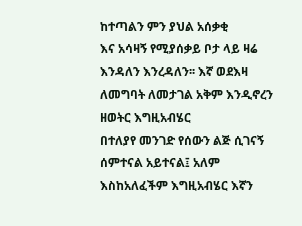ከተጣልን ምን ያህል አሰቃቂ
እና አሳዛኝ የሚያሰቃይ ቦታ ላይ ዛሬ እንዳለን እንረዳለን፡፡ እኛ ወደእዛ ለመግባት ለመታገል አቅም እንዲኖረን ዘወትር እግዚአብሄር
በተለያየ መንገድ የሰውን ልጅ ሲገናኝ ሰምተናል አይተናል፤ አለም እስከአለፈችም እግዚአብሄር እኛን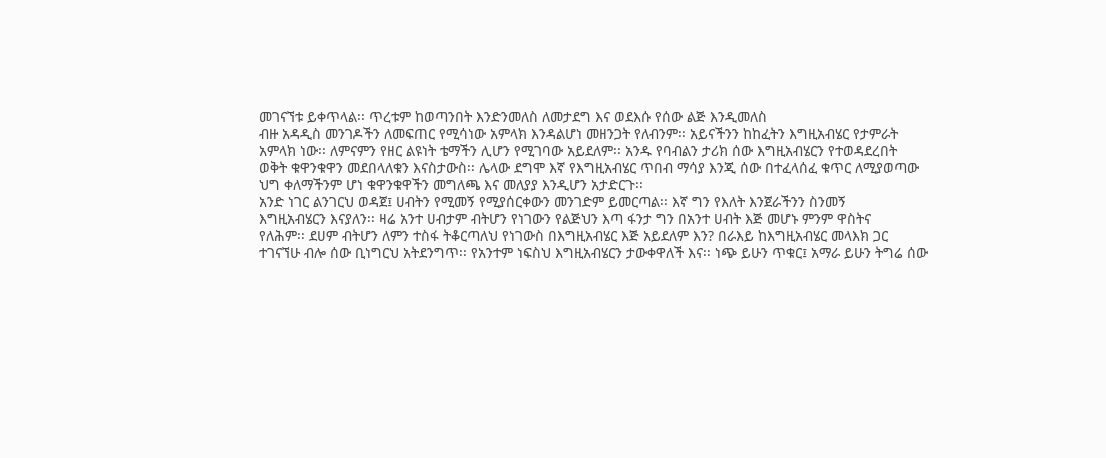መገናኘቱ ይቀጥላል፡፡ ጥረቱም ከወጣንበት እንድንመለስ ለመታደግ እና ወደእሱ የሰው ልጅ እንዲመለስ
ብዙ አዳዲስ መንገዶችን ለመፍጠር የሚሳነው አምላክ እንዳልሆነ መዘንጋት የለብንም፡፡ አይናችንን ከከፈትን እግዚአብሄር የታምራት
አምላክ ነው፡፡ ለምናምን የዘር ልዩነት ቴማችን ሊሆን የሚገባው አይደለም፡፡ አንዱ የባብልን ታሪክ ሰው እግዚአብሄርን የተወዳደረበት
ወቅት ቁዋንቁዋን መደበላለቁን እናስታውስ፡፡ ሌላው ደግሞ እኛ የእግዚአብሄር ጥበብ ማሳያ እንጂ ሰው በተፈላሰፈ ቁጥር ለሚያወጣው
ህግ ቀለማችንም ሆነ ቁዋንቁዋችን መግለጫ እና መለያያ እንዲሆን አታድርጉ፡፡
አንድ ነገር ልንገርህ ወዳጀ፤ ሀብትን የሚመኝ የሚያሰርቀውን መንገድም ይመርጣል፡፡ እኛ ግን የእለት እንጀራችንን ስንመኝ
እግዚአብሄርን እናያለን፡፡ ዛሬ አንተ ሀብታም ብትሆን የነገውን የልጅህን እጣ ፋንታ ግን በአንተ ሀብት እጅ መሆኑ ምንም ዋስትና
የለሕም፡፡ ደሀም ብትሆን ለምን ተስፋ ትቆርጣለህ የነገውስ በእግዚአብሄር እጅ አይደለም እን? በራእይ ከእግዚአብሄር መላእክ ጋር
ተገናኘሁ ብሎ ሰው ቢነግርህ አትደንግጥ፡፡ የአንተም ነፍስህ እግዚአብሄርን ታውቀዋለች እና፡፡ ነጭ ይሁን ጥቁር፤ አማራ ይሁን ትግሬ ሰው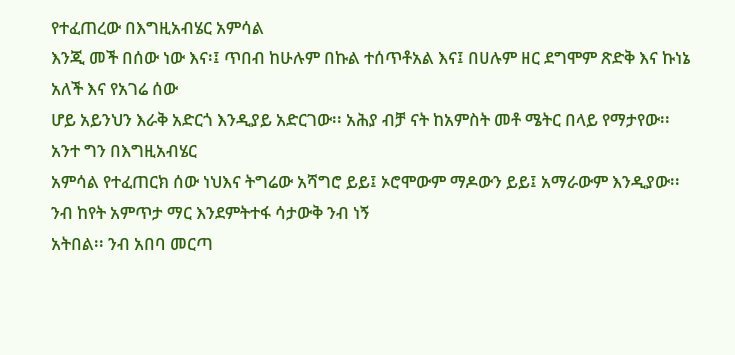የተፈጠረው በእግዚአብሄር አምሳል
እንጂ መች በሰው ነው እና፡፤ ጥበብ ከሁሉም በኩል ተሰጥቶአል እና፤ በሀሉም ዘር ደግሞም ጽድቅ እና ኩነኔ አለች እና የአገሬ ሰው
ሆይ አይንህን እራቅ አድርጎ እንዲያይ አድርገው፡፡ አሕያ ብቻ ናት ከአምስት መቶ ሜትር በላይ የማታየው፡፡ አንተ ግን በእግዚአብሄር
አምሳል የተፈጠርክ ሰው ነህእና ትግሬው አሻግሮ ይይ፤ ኦሮሞውም ማዶውን ይይ፤ አማራውም እንዲያው፡፡
ንብ ከየት አምጥታ ማር እንደምትተፋ ሳታውቅ ንብ ነኝ
አትበል፡፡ ንብ አበባ መርጣ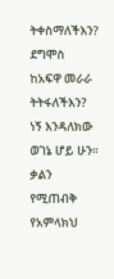ትቀስማለችእን? ደግሞስ ከአፍዋ መራራ ትትፋለችእን? ነኝ እንዳለክው ወገኔ ሆይ ሁን፡፡ ቃልን የሚጠብቅ
የአምላክህ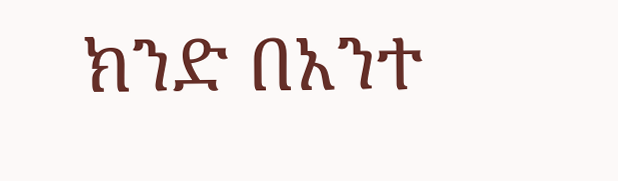ክንድ በአንተ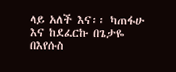ላይ አለች እና፡፡ ካጠፋሁ እና ከደፈርኩ በጌታዬ በእየሱስ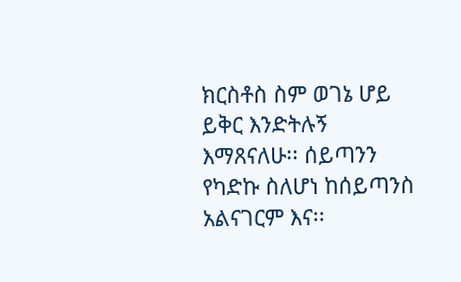ክርስቶስ ስም ወገኔ ሆይ ይቅር እንድትሉኝ
እማጸናለሁ፡፡ ሰይጣንን የካድኩ ስለሆነ ከሰይጣንስ አልናገርም እና፡፡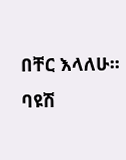በቸር እላለሁ፡፡
ባዩሽ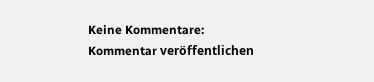Keine Kommentare:
Kommentar veröffentlichen